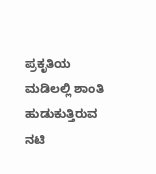ಪ್ರಕೃತಿಯ ಮಡಿಲಲ್ಲಿ ಶಾಂತಿ ಹುಡುಕುತ್ತಿರುವ ನಟಿ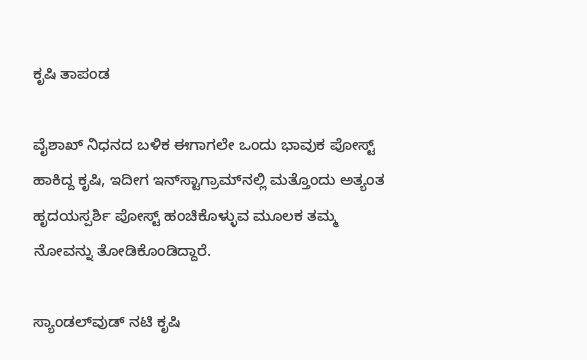ಕೃಷಿ ತಾಪಂಡ

ವೈಶಾಖ್ ನಿಧನದ ಬಳಿಕ ಈಗಾಗಲೇ ಒಂದು ಭಾವುಕ ಪೋಸ್ಟ್ ಹಾಕಿದ್ದ ಕೃಷಿ, ಇದೀಗ ಇನ್‌ಸ್ಟಾಗ್ರಾಮ್‌ನಲ್ಲಿ ಮತ್ತೊಂದು ಅತ್ಯಂತ ಹೃದಯಸ್ಪರ್ಶಿ ಪೋಸ್ಟ್ ಹಂಚಿಕೊಳ್ಳುವ ಮೂಲಕ ತಮ್ಮ ನೋವನ್ನು ತೋಡಿಕೊಂಡಿದ್ದಾರೆ.

ಸ್ಯಾಂಡಲ್‌ವುಡ್ ನಟಿ ಕೃಷಿ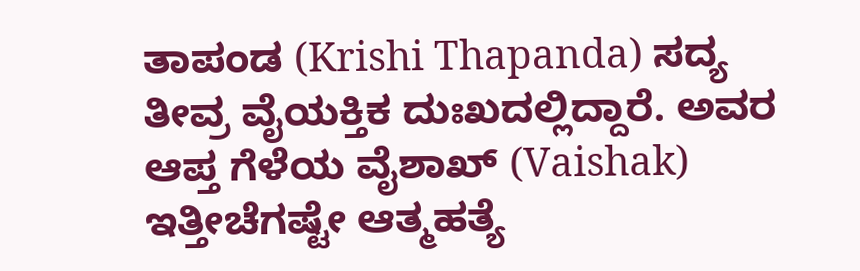ತಾಪಂಡ (Krishi Thapanda) ಸದ್ಯ ತೀವ್ರ ವೈಯಕ್ತಿಕ ದುಃಖದಲ್ಲಿದ್ದಾರೆ. ಅವರ ಆಪ್ತ ಗೆಳೆಯ ವೈಶಾಖ್ (Vaishak) ಇತ್ತೀಚೆಗಷ್ಟೇ ಆತ್ಮಹತ್ಯೆ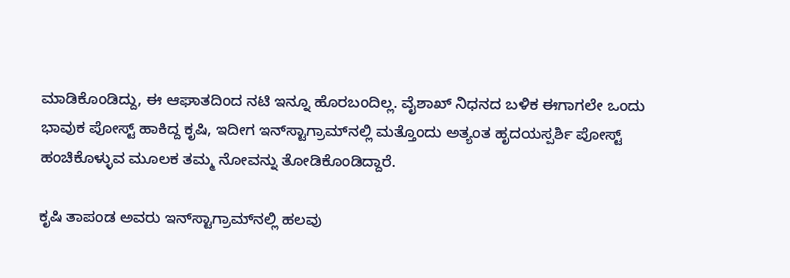ಮಾಡಿಕೊಂಡಿದ್ದು, ಈ ಆಘಾತದಿಂದ ನಟಿ ಇನ್ನೂ ಹೊರಬಂದಿಲ್ಲ. ವೈಶಾಖ್ ನಿಧನದ ಬಳಿಕ ಈಗಾಗಲೇ ಒಂದು ಭಾವುಕ ಪೋಸ್ಟ್ ಹಾಕಿದ್ದ ಕೃಷಿ, ಇದೀಗ ಇನ್‌ಸ್ಟಾಗ್ರಾಮ್‌ನಲ್ಲಿ ಮತ್ತೊಂದು ಅತ್ಯಂತ ಹೃದಯಸ್ಪರ್ಶಿ ಪೋಸ್ಟ್ ಹಂಚಿಕೊಳ್ಳುವ ಮೂಲಕ ತಮ್ಮ ನೋವನ್ನು ತೋಡಿಕೊಂಡಿದ್ದಾರೆ.

ಕೃಷಿ ತಾಪಂಡ ಅವರು ಇನ್‌ಸ್ಟಾಗ್ರಾಮ್‌ನಲ್ಲಿ ಹಲವು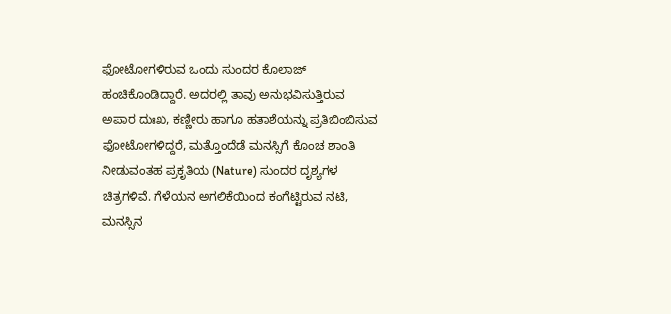ಫೋಟೋಗಳಿರುವ ಒಂದು ಸುಂದರ ಕೊಲಾಜ್  ಹಂಚಿಕೊಂಡಿದ್ದಾರೆ. ಅದರಲ್ಲಿ ತಾವು ಅನುಭವಿಸುತ್ತಿರುವ ಅಪಾರ ದುಃಖ, ಕಣ್ಣೀರು ಹಾಗೂ ಹತಾಶೆಯನ್ನು ಪ್ರತಿಬಿಂಬಿಸುವ ಫೋಟೋಗಳಿದ್ದರೆ, ಮತ್ತೊಂದೆಡೆ ಮನಸ್ಸಿಗೆ ಕೊಂಚ ಶಾಂತಿ ನೀಡುವಂತಹ ಪ್ರಕೃತಿಯ (Nature) ಸುಂದರ ದೃಶ್ಯಗಳ ಚಿತ್ರಗಳಿವೆ. ಗೆಳೆಯನ ಅಗಲಿಕೆಯಿಂದ ಕಂಗೆಟ್ಟಿರುವ ನಟಿ, ಮನಸ್ಸಿನ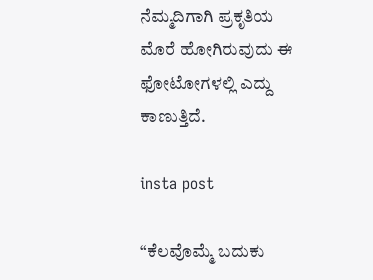ನೆಮ್ಮದಿಗಾಗಿ ಪ್ರಕೃತಿಯ ಮೊರೆ ಹೋಗಿರುವುದು ಈ ಫೋಟೋಗಳಲ್ಲಿ ಎದ್ದು ಕಾಣುತ್ತಿದೆ.

insta post

“ಕೆಲವೊಮ್ಮೆ ಬದುಕು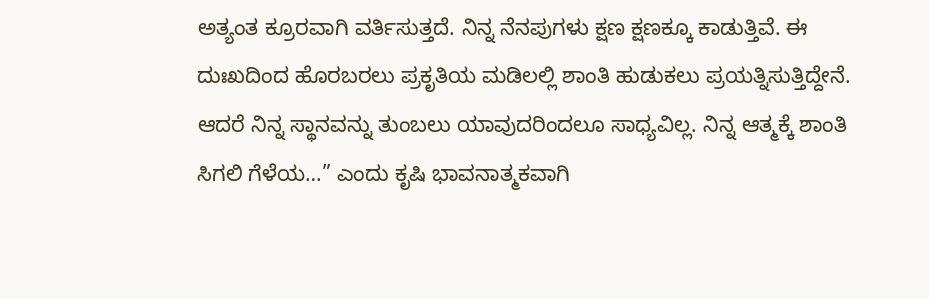ಅತ್ಯಂತ ಕ್ರೂರವಾಗಿ ವರ್ತಿಸುತ್ತದೆ. ನಿನ್ನ ನೆನಪುಗಳು ಕ್ಷಣ ಕ್ಷಣಕ್ಕೂ ಕಾಡುತ್ತಿವೆ. ಈ ದುಃಖದಿಂದ ಹೊರಬರಲು ಪ್ರಕೃತಿಯ ಮಡಿಲಲ್ಲಿ ಶಾಂತಿ ಹುಡುಕಲು ಪ್ರಯತ್ನಿಸುತ್ತಿದ್ದೇನೆ. ಆದರೆ ನಿನ್ನ ಸ್ಥಾನವನ್ನು ತುಂಬಲು ಯಾವುದರಿಂದಲೂ ಸಾಧ್ಯವಿಲ್ಲ. ನಿನ್ನ ಆತ್ಮಕ್ಕೆ ಶಾಂತಿ ಸಿಗಲಿ ಗೆಳೆಯ…” ಎಂದು ಕೃಷಿ ಭಾವನಾತ್ಮಕವಾಗಿ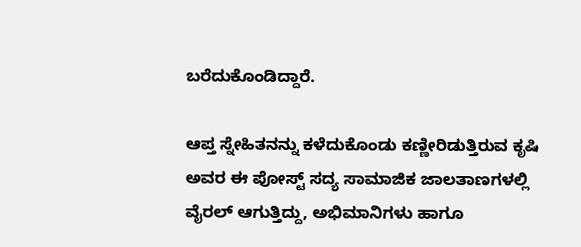ಬರೆದುಕೊಂಡಿದ್ದಾರೆ.

ಆಪ್ತ ಸ್ನೇಹಿತನನ್ನು ಕಳೆದುಕೊಂಡು ಕಣ್ಣೀರಿಡುತ್ತಿರುವ ಕೃಷಿ ಅವರ ಈ ಪೋಸ್ಟ್ ಸದ್ಯ ಸಾಮಾಜಿಕ ಜಾಲತಾಣಗಳಲ್ಲಿ ವೈರಲ್ ಆಗುತ್ತಿದ್ದು, ಅಭಿಮಾನಿಗಳು ಹಾಗೂ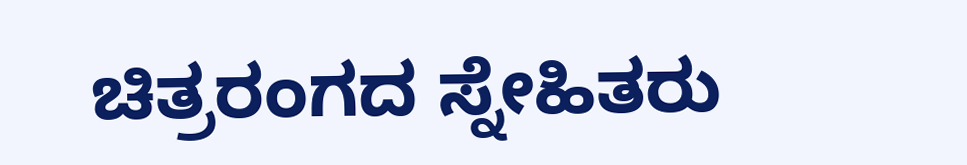ಚಿತ್ರರಂಗದ ಸ್ನೇಹಿತರು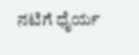ನಟಿಗೆ ಧೈರ್ಯ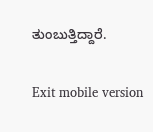ತುಂಬುತ್ತಿದ್ದಾರೆ.

Exit mobile version